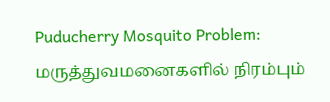Puducherry Mosquito Problem: மருத்துவமனைகளில் நிரம்பும்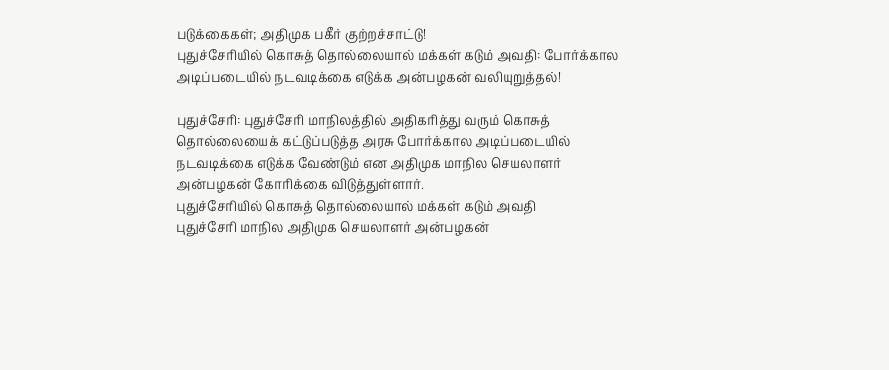படுக்கைகள்; அதிமுக பகீர் குற்றச்சாட்டு!
புதுச்சேரியில் கொசுத் தொல்லையால் மக்கள் கடும் அவதி: போர்க்கால அடிப்படையில் நடவடிக்கை எடுக்க அன்பழகன் வலியுறுத்தல்!

புதுச்சேரி: புதுச்சேரி மாநிலத்தில் அதிகரித்து வரும் கொசுத் தொல்லையைக் கட்டுப்படுத்த அரசு போர்க்கால அடிப்படையில் நடவடிக்கை எடுக்க வேண்டும் என அதிமுக மாநில செயலாளர் அன்பழகன் கோரிக்கை விடுத்துள்ளார்.
புதுச்சேரியில் கொசுத் தொல்லையால் மக்கள் கடும் அவதி
புதுச்சேரி மாநில அதிமுக செயலாளர் அன்பழகன்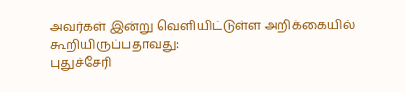அவர்கள் இன்று வெளியிட்டுள்ள அறிக்கையில் கூறியிருப்பதாவது:
புதுச்சேரி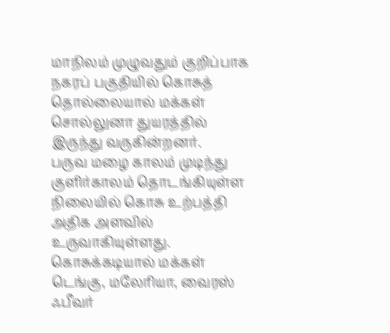மாநிலம் முழுவதும் குறிப்பாக நகரப் பகுதியில் கொசுத் தொல்லையால் மக்கள் சொல்லுனா துயரத்தில் இருந்து வருகின்றனர்.
பருவ மழை காலம் முடிந்து குளிர்காலம் தொடங்கியுள்ள நிலையில் கொசு உற்பத்தி அதிக அளவில் உருவாகியுள்ளது. கொசுக்கடியால் மக்கள் டெங்கு, மலேரியா, வைரஸ் ஃபீவர்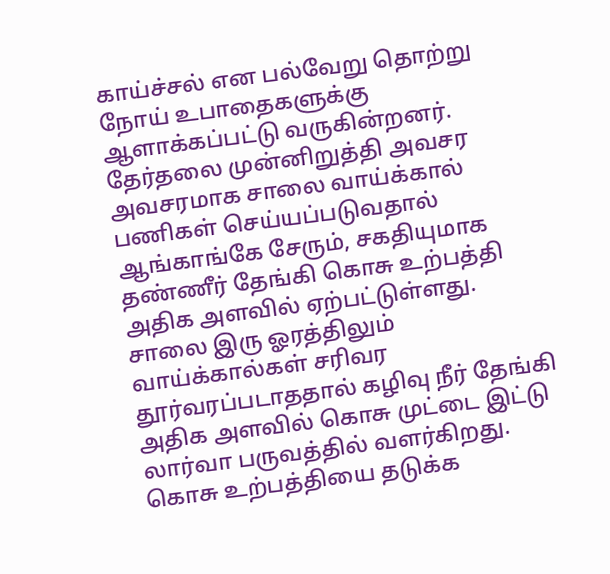காய்ச்சல் என பல்வேறு தொற்று நோய் உபாதைகளுக்கு ஆளாக்கப்பட்டு வருகின்றனர்.
தேர்தலை முன்னிறுத்தி அவசர அவசரமாக சாலை வாய்க்கால் பணிகள் செய்யப்படுவதால் ஆங்காங்கே சேரும், சகதியுமாக தண்ணீர் தேங்கி கொசு உற்பத்தி அதிக அளவில் ஏற்பட்டுள்ளது. சாலை இரு ஓரத்திலும் வாய்க்கால்கள் சரிவர தூர்வரப்படாததால் கழிவு நீர் தேங்கி அதிக அளவில் கொசு முட்டை இட்டு லார்வா பருவத்தில் வளர்கிறது.
கொசு உற்பத்தியை தடுக்க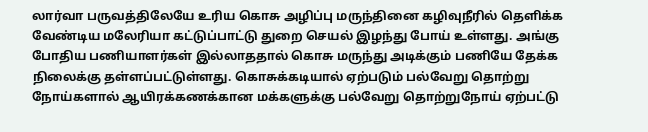லார்வா பருவத்திலேயே உரிய கொசு அழிப்பு மருந்தினை கழிவுநீரில் தெளிக்க வேண்டிய மலேரியா கட்டுப்பாட்டு துறை செயல் இழந்து போய் உள்ளது. அங்கு போதிய பணியாளர்கள் இல்லாததால் கொசு மருந்து அடிக்கும் பணியே தேக்க நிலைக்கு தள்ளப்பட்டுள்ளது. கொசுக்கடியால் ஏற்படும் பல்வேறு தொற்று நோய்களால் ஆயிரக்கணக்கான மக்களுக்கு பல்வேறு தொற்றுநோய் ஏற்பட்டு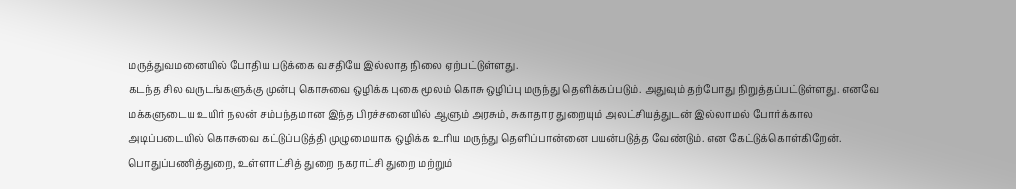மருத்துவமனையில் போதிய படுக்கை வசதியே இல்லாத நிலை ஏற்பட்டுள்ளது.
கடந்த சில வருடங்களுக்கு முன்பு கொசுவை ஒழிக்க புகை மூலம் கொசு ஒழிப்பு மருந்து தெளிக்கப்படும். அதுவும் தற்போது நிறுத்தப்பட்டுள்ளது. எனவே மக்களுடைய உயிர் நலன் சம்பந்தமான இந்த பிரச்சனையில் ஆளும் அரசும், சுகாதார துறையும் அலட்சியத்துடன் இல்லாமல் போர்க்கால அடிப்படையில் கொசுவை கட்டுப்படுத்தி முழுமையாக ஒழிக்க உரிய மருந்து தெளிப்பான்னை பயன்படுத்த வேண்டும். என கேட்டுக்கொள்கிறேன்.
பொதுப்பணித்துறை, உள்ளாட்சித் துறை நகராட்சி துறை மற்றும்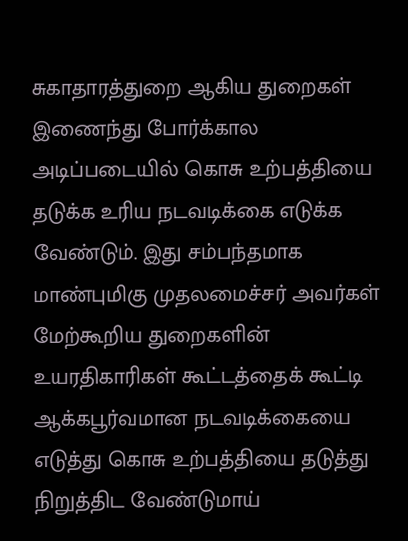சுகாதாரத்துறை ஆகிய துறைகள் இணைந்து போர்க்கால அடிப்படையில் கொசு உற்பத்தியை தடுக்க உரிய நடவடிக்கை எடுக்க வேண்டும். இது சம்பந்தமாக மாண்புமிகு முதலமைச்சர் அவர்கள் மேற்கூறிய துறைகளின் உயரதிகாரிகள் கூட்டத்தைக் கூட்டி ஆக்கபூர்வமான நடவடிக்கையை எடுத்து கொசு உற்பத்தியை தடுத்து நிறுத்திட வேண்டுமாய்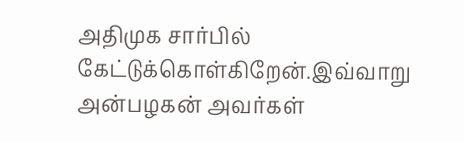அதிமுக சார்பில் கேட்டுக்கொள்கிறேன்.இவ்வாறு அன்பழகன் அவர்கள்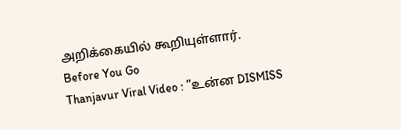அறிக்கையில் கூறியுள்ளார்.
Before You Go
Thanjavur Viral Video : ”உன்ன DISMISS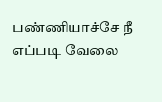பண்ணியாச்சே நீ எப்படி வேலை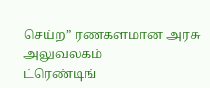செய்ற” ரணகளமான அரசு அலுவலகம்
ட்ரெண்டிங்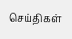செய்திகள்